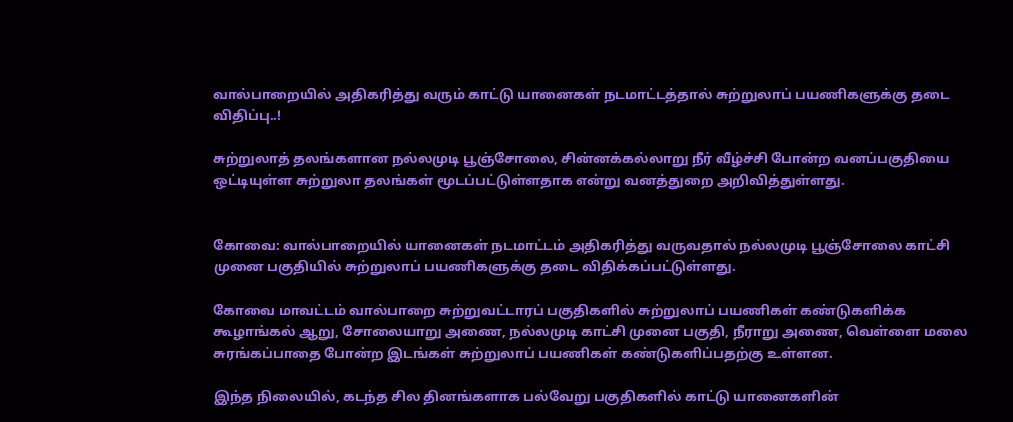வால்பாறையில் அதிகரித்து வரும் காட்டு யானைகள் நடமாட்டத்தால் சுற்றுலாப் பயணிகளுக்கு தடை விதிப்பு..!

சுற்றுலாத் தலங்களான நல்லமுடி பூஞ்சோலை, சின்னக்கல்லாறு நீர் வீழ்ச்சி போன்ற வனப்பகுதியை ஒட்டியுள்ள சுற்றுலா தலங்கள் மூடப்பட்டுள்ளதாக என்று வனத்துறை அறிவித்துள்ளது.


கோவை: வால்பாறையில் யானைகள் நடமாட்டம் அதிகரித்து வருவதால் நல்லமுடி பூஞ்சோலை காட்சி முனை பகுதியில் சுற்றுலாப் பயணிகளுக்கு தடை விதிக்கப்பட்டுள்ளது.

கோவை மாவட்டம் வால்பாறை சுற்றுவட்டாரப் பகுதிகளில் சுற்றுலாப் பயணிகள் கண்டுகளிக்க கூழாங்கல் ஆறு, சோலையாறு அணை, நல்லமுடி காட்சி முனை பகுதி, நீராறு அணை, வெள்ளை மலை சுரங்கப்பாதை போன்ற இடங்கள் சுற்றுலாப் பயணிகள் கண்டுகளிப்பதற்கு உள்ளன.

இந்த நிலையில், கடந்த சில தினங்களாக பல்வேறு பகுதிகளில் காட்டு யானைகளின்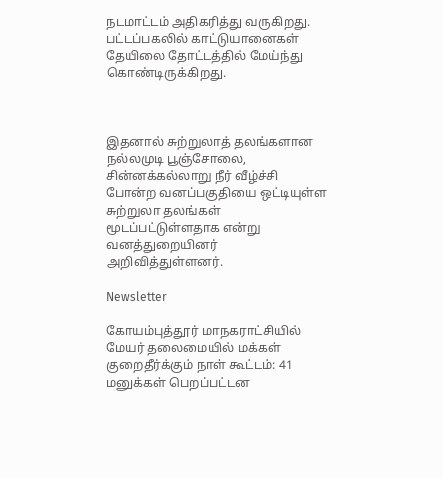நடமாட்டம் அதிகரித்து வருகிறது. பட்டப்பகலில் காட்டுயானைகள் தேயிலை தோட்டத்தில் மேய்ந்து கொண்டிருக்கிறது.



இதனால் சுற்றுலாத் தலங்களான நல்லமுடி பூஞ்சோலை, சின்னக்கல்லாறு நீர் வீழ்ச்சி போன்ற வனப்பகுதியை ஒட்டியுள்ள சுற்றுலா தலங்கள் மூடப்பட்டுள்ளதாக என்று வனத்துறையினர் அறிவித்துள்ளனர்.

Newsletter

கோயம்புத்தூர் மாநகராட்சியில் மேயர் தலைமையில் மக்கள் குறைதீர்க்கும் நாள் கூட்டம்: 41 மனுக்கள் பெறப்பட்டன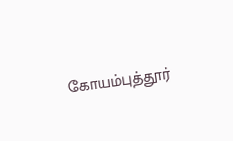கோயம்புத்தூர்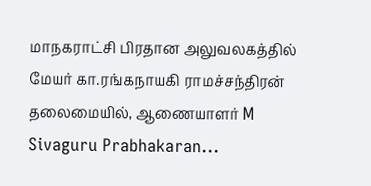மாநகராட்சி பிரதான அலுவலகத்தில் மேயர் கா.ரங்கநாயகி ராமச்சந்திரன் தலைமையில், ஆணையாளர் M Sivaguru Prabhakaran...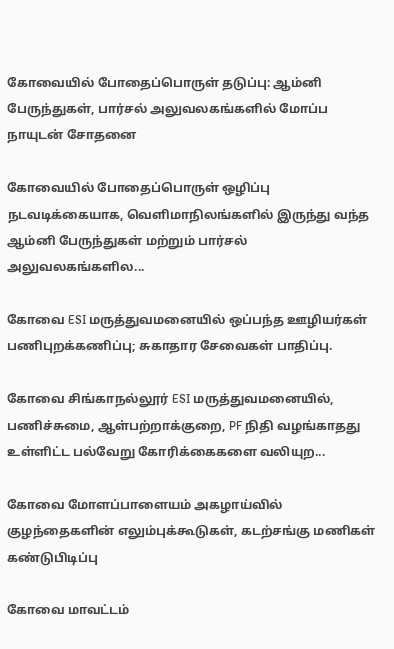கோவையில் போதைப்பொருள் தடுப்பு: ஆம்னி பேருந்துகள், பார்சல் அலுவலகங்களில் மோப்ப நாயுடன் சோதனை

கோவையில் போதைப்பொருள் ஒழிப்பு நடவடிக்கையாக, வெளிமாநிலங்களில் இருந்து வந்த ஆம்னி பேருந்துகள் மற்றும் பார்சல் அலுவலகங்களில...

கோவை ESI மருத்துவமனையில் ஒப்பந்த ஊழியர்கள் பணிபுறக்கணிப்பு; சுகாதார சேவைகள் பாதிப்பு.

கோவை சிங்காநல்லூர் ESI மருத்துவமனையில், பணிச்சுமை, ஆள்பற்றாக்குறை, PF நிதி வழங்காதது உள்ளிட்ட பல்வேறு கோரிக்கைகளை வலியுற...

கோவை மோளப்பாளையம் அகழாய்வில் குழந்தைகளின் எலும்புக்கூடுகள், கடற்சங்கு மணிகள் கண்டுபிடிப்பு

கோவை மாவட்டம்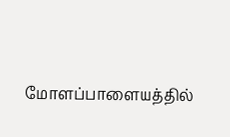மோளப்பாளையத்தில்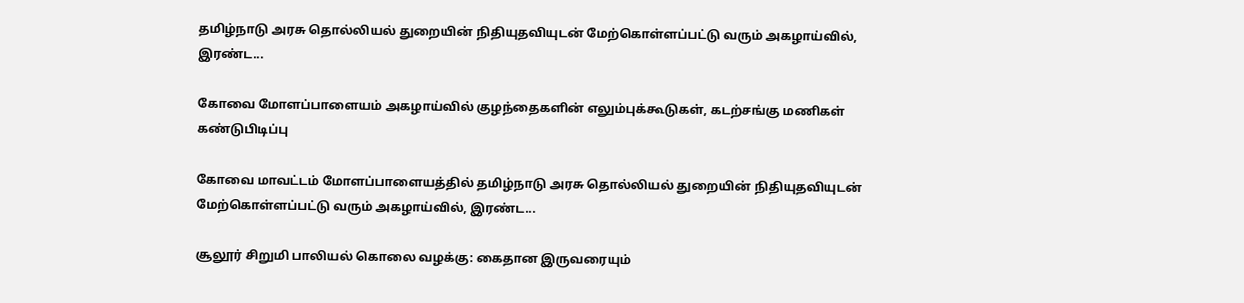தமிழ்நாடு அரசு தொல்லியல் துறையின் நிதியுதவியுடன் மேற்கொள்ளப்பட்டு வரும் அகழாய்வில், இரண்ட...

கோவை மோளப்பாளையம் அகழாய்வில் குழந்தைகளின் எலும்புக்கூடுகள், கடற்சங்கு மணிகள் கண்டுபிடிப்பு

கோவை மாவட்டம் மோளப்பாளையத்தில் தமிழ்நாடு அரசு தொல்லியல் துறையின் நிதியுதவியுடன் மேற்கொள்ளப்பட்டு வரும் அகழாய்வில், இரண்ட...

சூலூர் சிறுமி பாலியல் கொலை வழக்கு: கைதான இருவரையும்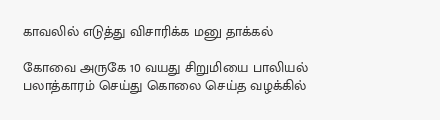காவலில் எடுத்து விசாரிக்க மனு தாக்கல்

கோவை அருகே 10 வயது சிறுமியை பாலியல் பலாத்காரம் செய்து கொலை செய்த வழக்கில்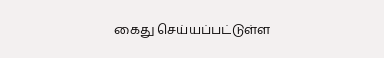கைது செய்யப்பட்டுள்ள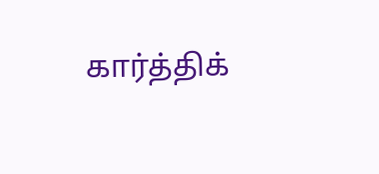கார்த்திக்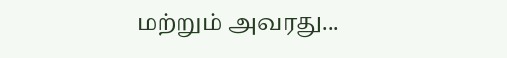மற்றும் அவரது...